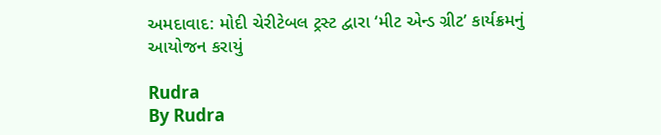અમદાવાદ: મોદી ચેરીટેબલ ટ્રસ્ટ દ્વારા ‘મીટ એન્ડ ગ્રીટ’ કાર્યક્રમનું આયોજન કરાયું

Rudra
By Rudra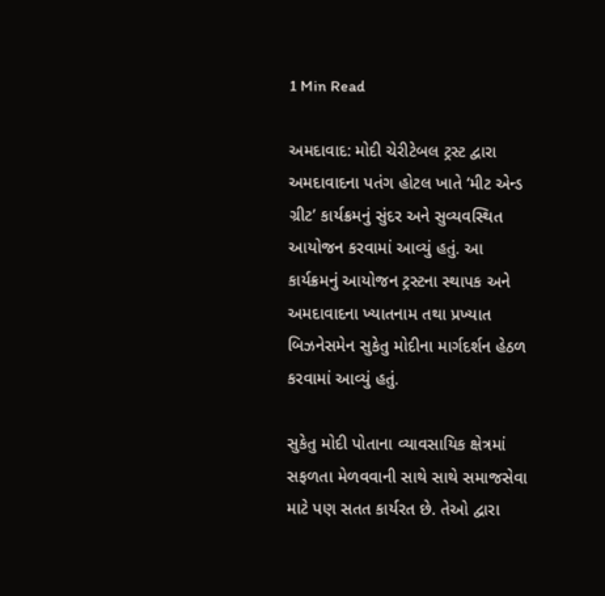1 Min Read

અમદાવાદ: મોદી ચેરીટેબલ ટ્રસ્ટ દ્વારા અમદાવાદના પતંગ હોટલ ખાતે ‘મીટ એન્ડ ગ્રીટ’ કાર્યક્રમનું સુંદર અને સુવ્યવસ્થિત આયોજન કરવામાં આવ્યું હતું. આ કાર્યક્રમનું આયોજન ટ્રસ્ટના સ્થાપક અને અમદાવાદના ખ્યાતનામ તથા પ્રખ્યાત બિઝનેસમેન સુકેતુ મોદીના માર્ગદર્શન હેઠળ કરવામાં આવ્યું હતું.

સુકેતુ મોદી પોતાના વ્યાવસાયિક ક્ષેત્રમાં સફળતા મેળવવાની સાથે સાથે સમાજસેવા માટે પણ સતત કાર્યરત છે. તેઓ દ્વારા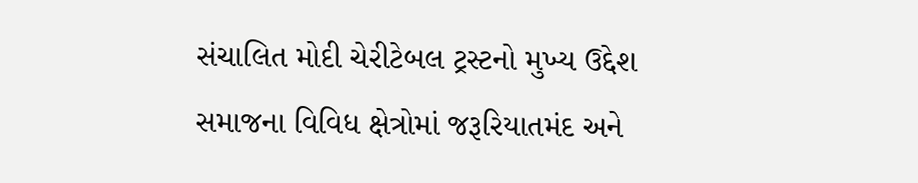સંચાલિત મોદી ચેરીટેબલ ટ્રસ્ટનો મુખ્ય ઉદ્દેશ સમાજના વિવિધ ક્ષેત્રોમાં જરૂરિયાતમંદ અને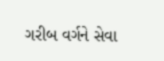ગરીબ વર્ગને સેવા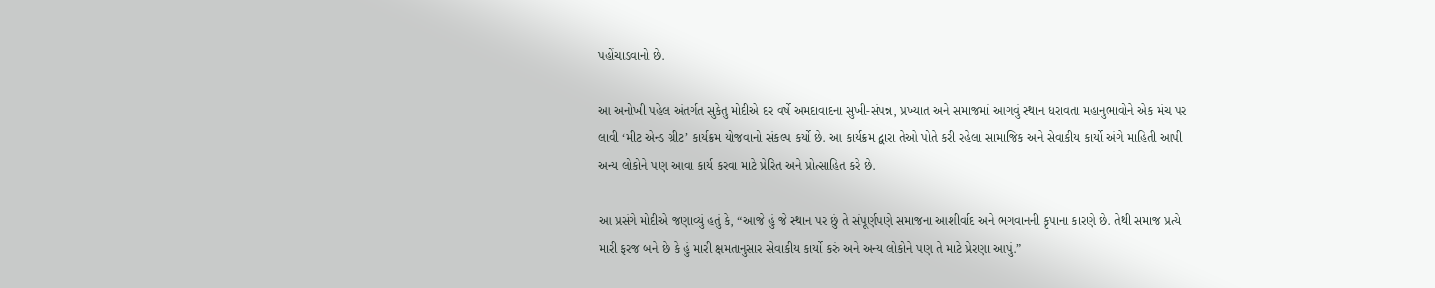પહોંચાડવાનો છે.

આ અનોખી પહેલ અંતર્ગત સુકેતુ મોદીએ દર વર્ષે અમદાવાદના સુખી-સંપન્ન, પ્રખ્યાત અને સમાજમાં આગવું સ્થાન ધરાવતા મહાનુભાવોને એક મંચ પર લાવી ‘મીટ એન્ડ ગ્રીટ’ કાર્યક્રમ યોજવાનો સંકલ્પ કર્યો છે. આ કાર્યક્રમ દ્વારા તેઓ પોતે કરી રહેલા સામાજિક અને સેવાકીય કાર્યો અંગે માહિતી આપી અન્ય લોકોને પણ આવા કાર્ય કરવા માટે પ્રેરિત અને પ્રોત્સાહિત કરે છે.

આ પ્રસંગે મોદીએ જણાવ્યું હતું કે, “આજે હું જે સ્થાન પર છું તે સંપૂર્ણપણે સમાજના આશીર્વાદ અને ભગવાનની કૃપાના કારણે છે. તેથી સમાજ પ્રત્યે મારી ફરજ બને છે કે હું મારી ક્ષમતાનુસાર સેવાકીય કાર્યો કરું અને અન્ય લોકોને પણ તે માટે પ્રેરણા આપું.”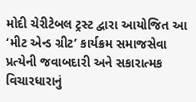મોદી ચેરીટેબલ ટ્રસ્ટ દ્વારા આયોજિત આ ‘મીટ એન્ડ ગ્રીટ’ કાર્યક્રમ સમાજસેવા પ્રત્યેની જવાબદારી અને સકારાત્મક વિચારધારાનું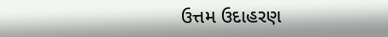ઉત્તમ ઉદાહરણ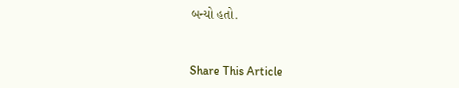બન્યો હતો.



Share This Article